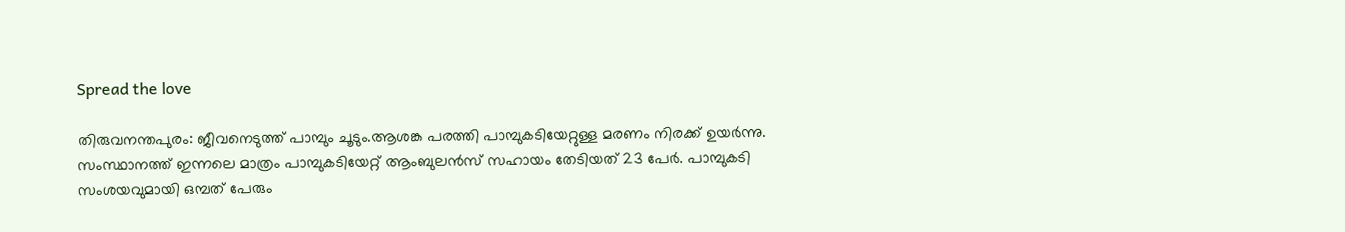Spread the love

തിരുവനന്തപുരം: ജീവനെടുത്ത് പാമ്പും ചൂടും.ആശങ്ക പരത്തി പാമ്പുകടിയേറ്റുള്ള മരണം നിരക്ക് ഉയർന്നു.
സംസ്ഥാനത്ത് ഇന്നലെ മാത്രം പാമ്പുകടിയേറ്റ് ആംബുലൻസ് സഹായം തേടിയത് 23 പേർ. പാമ്പുകടി സംശയവുമായി ഒമ്പത് പേരും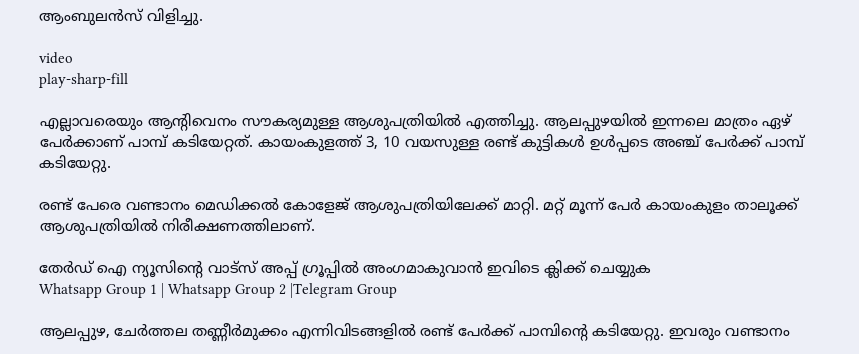ആംബുലൻസ് വിളിച്ചു.

video
play-sharp-fill

എല്ലാവരെയും ആന്റിവെനം സൗകര്യമുള്ള ആശുപത്രിയിൽ എത്തിച്ചു. ആലപ്പുഴയിൽ ഇന്നലെ മാത്രം ഏഴ് പേർക്കാണ് പാമ്പ് കടിയേറ്റത്. കായംകുളത്ത് 3, 10 വയസുള്ള രണ്ട് കുട്ടികൾ ഉൾപ്പടെ അഞ്ച് പേർക്ക് പാമ്പ് കടിയേറ്റു.

രണ്ട് പേരെ വണ്ടാനം മെഡിക്കൽ കോളേജ് ആശുപത്രിയിലേക്ക് മാറ്റി. മറ്റ് മൂന്ന് പേര്‍ കായംകുളം താലൂക്ക് ആശുപത്രിയിൽ നിരീക്ഷണത്തിലാണ്.

തേർഡ് ഐ ന്യൂസിന്റെ വാട്സ് അപ്പ് ഗ്രൂപ്പിൽ അംഗമാകുവാൻ ഇവിടെ ക്ലിക്ക് ചെയ്യുക
Whatsapp Group 1 | Whatsapp Group 2 |Telegram Group

ആലപ്പുഴ, ചേർത്തല തണ്ണീർമുക്കം എന്നിവിടങ്ങളിൽ രണ്ട് പേർക്ക് പാമ്പിന്റെ കടിയേറ്റു. ഇവരും വണ്ടാനം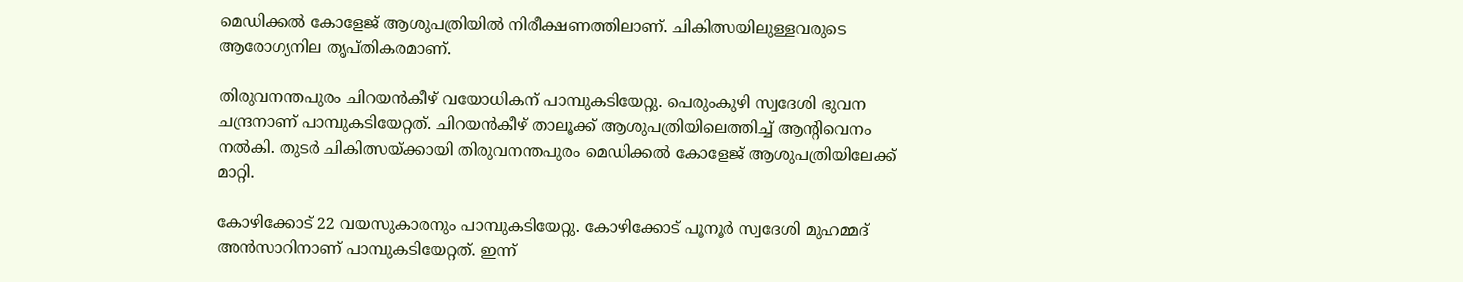മെഡിക്കൽ കോളേജ് ആശുപത്രിയിൽ നിരീക്ഷണത്തിലാണ്. ചികിത്സയിലുള്ളവരുടെ ആരോഗ്യനില തൃപ്തികരമാണ്.

തിരുവനന്തപുരം ചിറയൻകീഴ് വയോധികന് പാമ്പുകടിയേറ്റു. പെരുംകുഴി സ്വദേശി ഭുവന ചന്ദ്രനാണ് പാമ്പുകടിയേറ്റത്. ചിറയൻകീഴ് താലൂക്ക് ആശുപത്രിയിലെത്തിച്ച് ആന്റിവെനം നൽകി. തുടർ ചികിത്സയ്ക്കായി തിരുവനന്തപുരം മെഡിക്കൽ കോളേജ് ആശുപത്രിയിലേക്ക് മാറ്റി.

കോഴിക്കോട് 22 വയസുകാരനും പാമ്പുകടിയേറ്റു. കോഴിക്കോട് പൂനൂര്‍ സ്വദേശി മുഹമ്മദ് അൻസാറിനാണ് പാമ്പുകടിയേറ്റത്. ഇന്ന്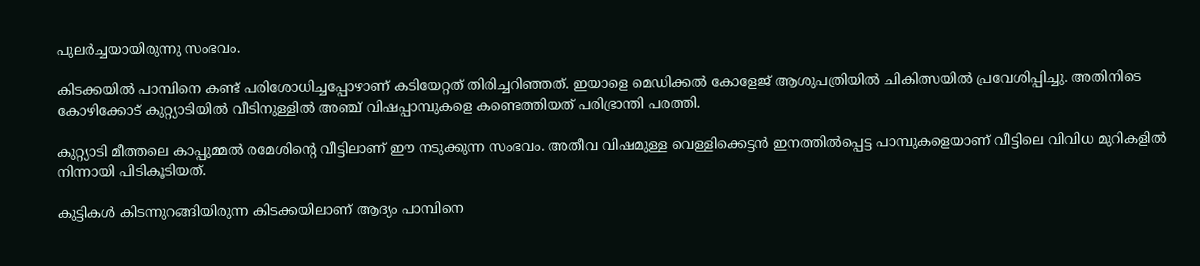പുലർച്ചയായിരുന്നു സംഭവം.

കിടക്കയിൽ പാമ്പിനെ കണ്ട് പരിശോധിച്ചപ്പോഴാണ് കടിയേറ്റത് തിരിച്ചറിഞ്ഞത്. ഇയാളെ മെഡിക്കൽ കോളേജ് ആശുപത്രിയിൽ ചികിത്സയിൽ പ്രവേശിപ്പിച്ചു. അതിനിടെ കോഴിക്കോട് കുറ്റ്യാടിയിൽ വീടിനുള്ളിൽ അഞ്ച് വിഷപ്പാമ്പുകളെ കണ്ടെത്തിയത് പരിഭ്രാന്തി പരത്തി.

കുറ്റ്യാടി മീത്തലെ കാപ്പുമ്മൽ രമേശിന്റെ വീട്ടിലാണ് ഈ നടുക്കുന്ന സംഭവം. അതീവ വിഷമുള്ള വെള്ളിക്കെട്ടൻ ഇനത്തിൽപ്പെട്ട പാമ്പുകളെയാണ് വീട്ടിലെ വിവിധ മുറികളിൽ നിന്നായി പിടികൂടിയത്.

കുട്ടികൾ കിടന്നുറങ്ങിയിരുന്ന കിടക്കയിലാണ് ആദ്യം പാമ്പിനെ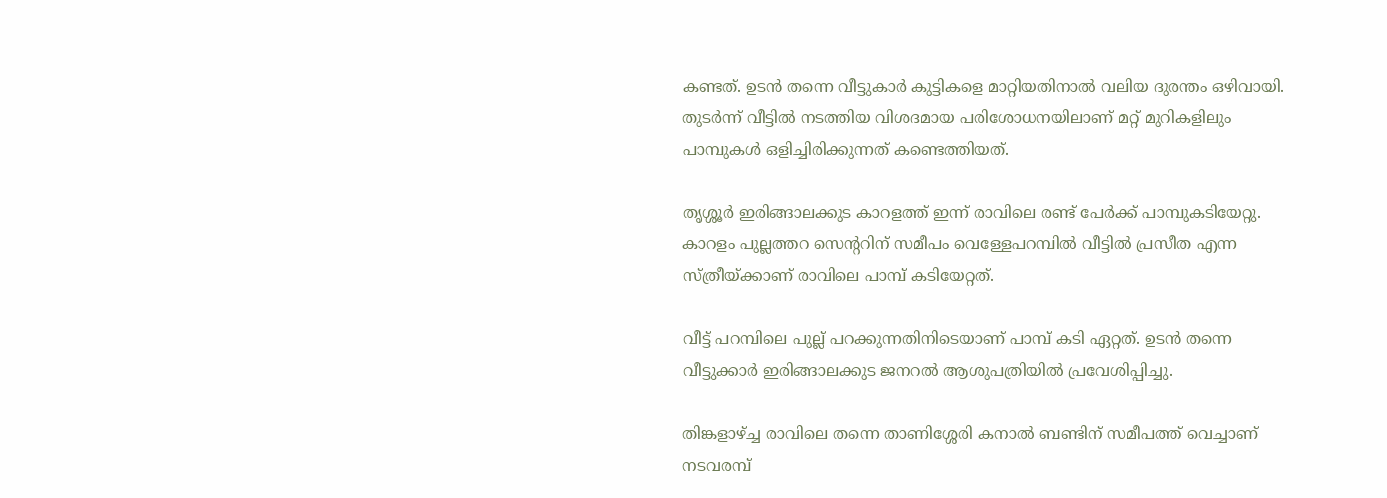കണ്ടത്. ഉടൻ തന്നെ വീട്ടുകാർ കുട്ടികളെ മാറ്റിയതിനാൽ വലിയ ദുരന്തം ഒഴിവായി. തുടർന്ന് വീട്ടിൽ നടത്തിയ വിശദമായ പരിശോധനയിലാണ് മറ്റ് മുറികളിലും പാമ്പുകൾ ഒളിച്ചിരിക്കുന്നത് കണ്ടെത്തിയത്.

തൃശ്ശൂർ ഇരിങ്ങാലക്കുട കാറളത്ത് ഇന്ന് രാവിലെ രണ്ട് പേർക്ക് പാമ്പുകടിയേറ്റു. കാറളം പുല്ലത്തറ സെൻ്ററിന് സമീപം വെള്ളേപറമ്പിൽ വീട്ടിൽ പ്രസീത എന്ന സ്ത്രീയ്ക്കാണ് രാവിലെ പാമ്പ് കടിയേറ്റത്.

വീട്ട് പറമ്പിലെ പുല്ല് പറക്കുന്നതിനിടെയാണ് പാമ്പ് കടി ഏറ്റത്. ഉടൻ തന്നെ വീട്ടുക്കാർ ഇരിങ്ങാലക്കുട ജനറൽ ആശുപത്രിയിൽ പ്രവേശിപ്പിച്ചു.

തിങ്കളാഴ്ച്ച രാവിലെ തന്നെ താണിശ്ശേരി കനാൽ ബണ്ടിന് സമീപത്ത് വെച്ചാണ് നടവരമ്പ്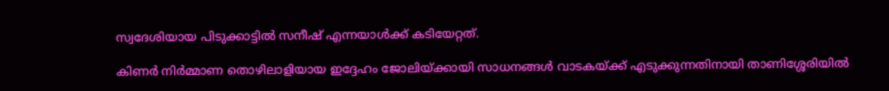സ്വദേശിയായ പിടുക്കാട്ടിൽ സനീഷ് എന്നയാൾക്ക് കടിയേറ്റത്.

കിണർ നിർമ്മാണ തൊഴിലാളിയായ ഇദ്ദേഹം ജോലിയ്ക്കായി സാധനങ്ങൾ വാടകയ്ക്ക് എടുക്കുന്നതിനായി താണിശ്ശേരിയിൽ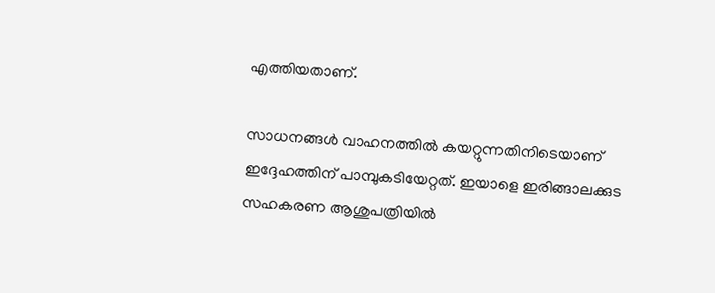എത്തിയതാണ്.

സാധനങ്ങൾ വാഹനത്തിൽ കയറ്റുന്നതിനിടെയാണ് ഇദ്ദേഹത്തിന് പാമ്പുകടിയേറ്റത്. ഇയാളെ ഇരിങ്ങാലക്കുട സഹകരണ ആശുപത്രിയിൽ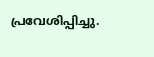പ്രവേശിപ്പിച്ചു.